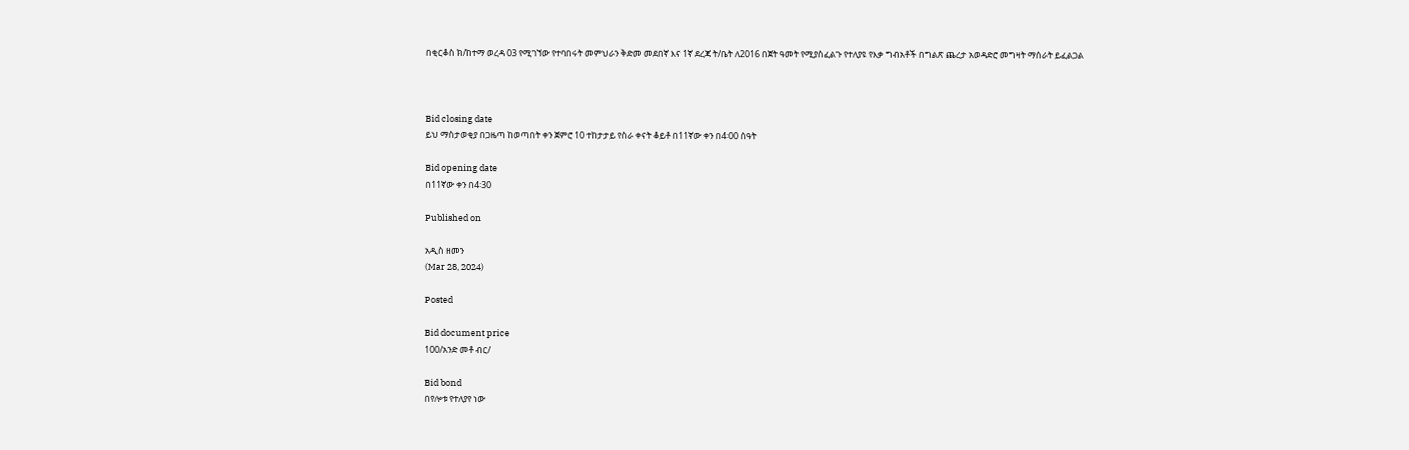በቂርቆስ ክ/ከተማ ወረዳ 03 የሚገኘው የተባበሩት መምህራን ቅድመ መደበኛ እና 1ኛ ደረጃ ት/ቤት ለ2016 በጀት ዓመት የሚያስፈልጉ የተለያዩ የእቃ ግብአቶች በግልጽ ጨረታ አወዳድሮ መግዛት ማሰራት ይፈልጋል



Bid closing date
ይህ ማስታወቂያ በጋዜጣ ከወጣበት ቀን ጀምሮ 10 ተከታታይ የስራ ቀናት ቆይቶ በ11ኛው ቀን በ4፡00 ሰዓት

Bid opening date
በ11ኛው ቀን በ4፡30

Published on

አዲስ ዘመን
(Mar 28, 2024)

Posted

Bid document price
100/አንድ መቶ ብር/

Bid bond
በየሎቱ የተለያየ ነው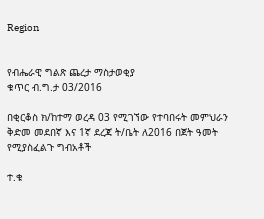Region


የብሔራዊ ግልጽ ጨረታ ማስታወቂያ
ቁጥር ብ.ግ.ታ 03/2016

በቂርቆስ ክ/ከተማ ወረዳ 03 የሚገኘው የተባበሩት መምህራን ቅድመ መደበኛ እና 1ኛ ደረጃ ት/ቤት ለ2016 በጀት ዓመት የሚያስፈልጉ ግብአቶች

ተ.ቁ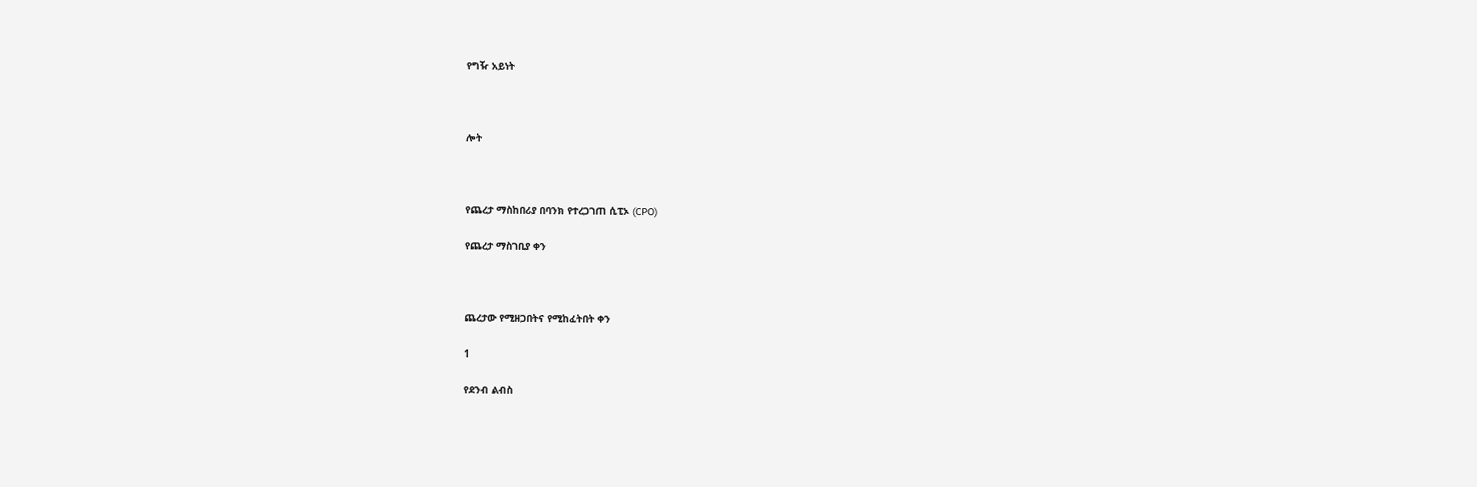የግዥ አይነት



ሎት



የጨረታ ማስከበሪያ በባንክ የተረጋገጠ ሲፒኦ (CPO)

የጨረታ ማስገቢያ ቀን



ጨረታው የሚዘጋበትና የሚከፈትበት ቀን

1

የደንብ ልብስ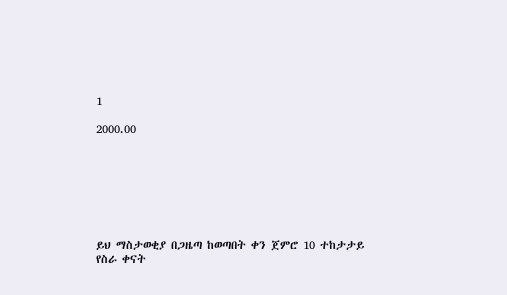1

2000.00







ይህ ማስታወቂያ በጋዜጣ ከወጣበት ቀን ጀምሮ 10 ተከታታይ የስራ ቀናት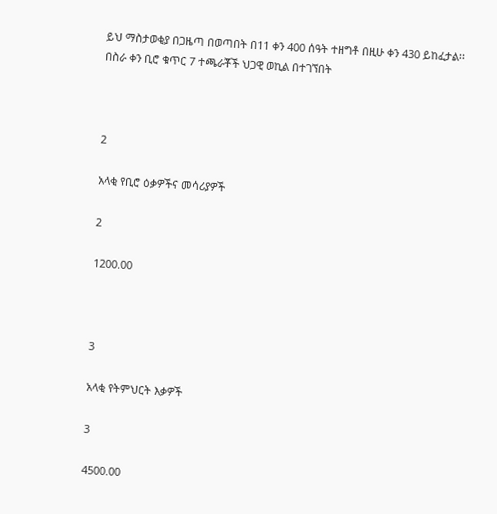ይህ ማስታወቂያ በጋዜጣ በወጣበት በ11 ቀን 400 ሰዓት ተዘግቶ በዚሁ ቀን 430 ይከፈታል፡፡ በስራ ቀን ቢሮ ቁጥር 7 ተጫራቾች ህጋዊ ወኪል በተገኘበት



2

አላቂ የቢሮ ዕቃዎችና መሳሪያዎች

2

1200.00



3

አላቂ የትምህርት እቃዎች

3

4500.00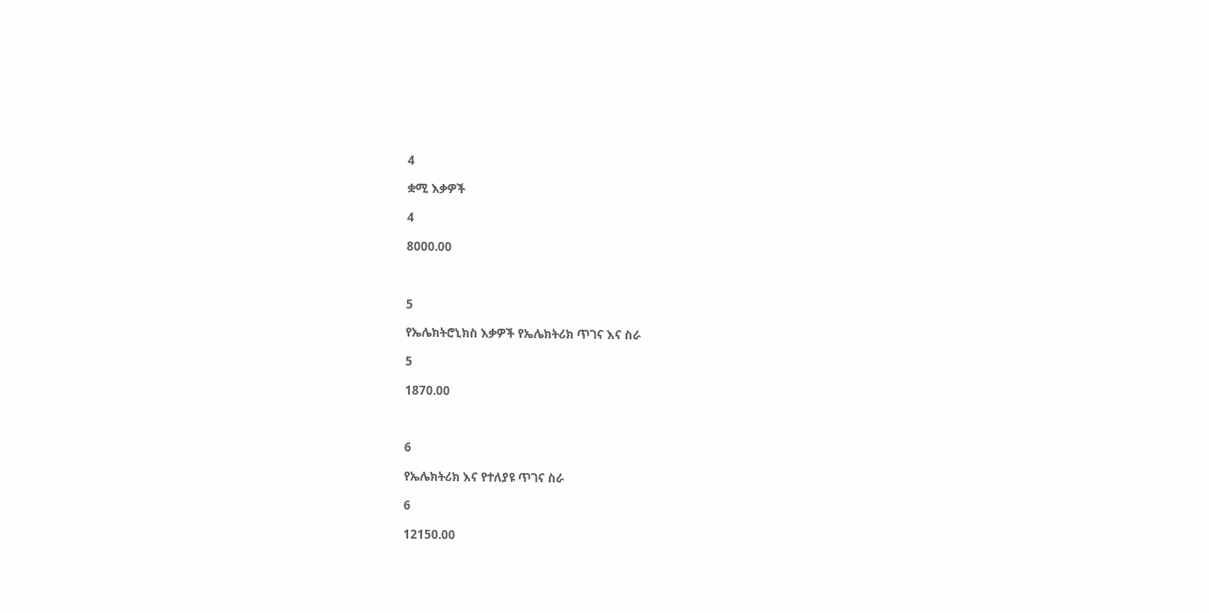4

ቋሚ እቃዎች

4

8000.00



5

የኤሌክትሮኒክስ እቃዎች የኤሌክትሪክ ጥገና እና ስራ

5

1870.00



6

የኤሌክትሪክ እና የተለያዩ ጥገና ስራ

6

12150.00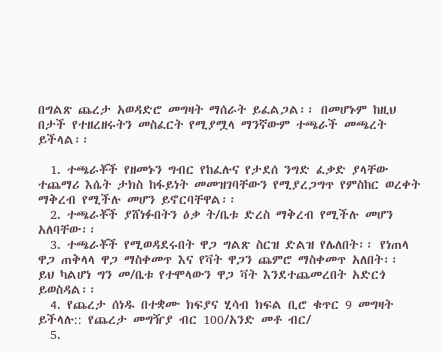በግልጽ ጨረታ አወዳድሮ መግዛት ማሰራት ይፈልጋል፡፡ በመሆኑም ከዚህ በታች የተዘረዘሩትን መስፈርት የሚያሟላ ማንኛውም ተጫራች መጫረት ይችላል፡፡

  1. ተጫራቾች የዘመኑን ግብር የከፈሉና የታደሰ ንግድ ፈቃድ ያላቸው ተጨማሪ እሴት ታክስ ከፋይነት መመዝገባቸውን የሚያረጋግጥ የምስከር ወረቀት ማቅረብ የሚችሉ መሆን ይኖርባቸዋል፡፡
  2. ተጫራቾች ያሸነፉበትን ዕቃ ት/ቤቱ ድረስ ማቅረብ የሚችሉ መሆን አለባቸው፡፡
  3. ተጫራቾች የሚወዳደሩበት ዋጋ ግልጽ ስርዝ ድልዝ የሌለበት፡፡ የነጠላ ዋጋ ጠቅላላ ዋጋ ማስቀመጥ እና የቫት ዋጋን ጨምሮ ማስቀመጥ አለበት፡፡ ይህ ካልሆነ ግን መ/ቤቱ የተሞላውን ዋጋ ቫት እንደተጨመረበት አድርጎ ይወስዳል፡፡
  4. የጨረታ ሰነዱ በተቋሙ ክፍያና ሂሳብ ክፍል ቢሮ ቁጥር 9 መግዛት ይችላሉ:: የጨረታ መግዥያ ብር 100/አንድ መቶ ብር/
  5.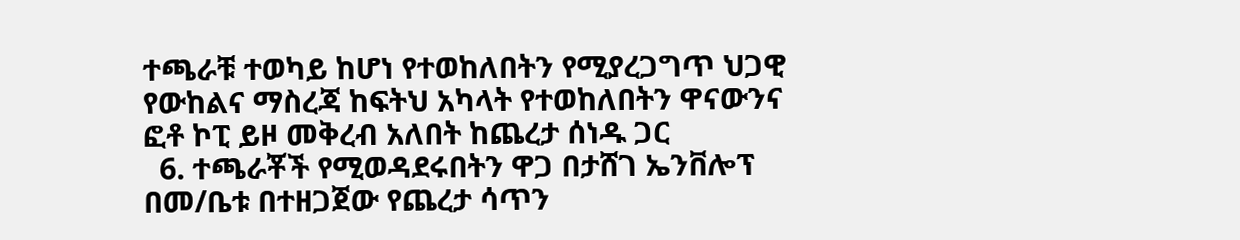ተጫራቹ ተወካይ ከሆነ የተወከለበትን የሚያረጋግጥ ህጋዊ የውከልና ማስረጃ ከፍትህ አካላት የተወከለበትን ዋናውንና ፎቶ ኮፒ ይዞ መቅረብ አለበት ከጨረታ ሰነዱ ጋር
  6. ተጫራቾች የሚወዳደሩበትን ዋጋ በታሸገ ኤንቨሎፕ በመ/ቤቱ በተዘጋጀው የጨረታ ሳጥን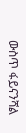ውስጥ ፋይናንሻል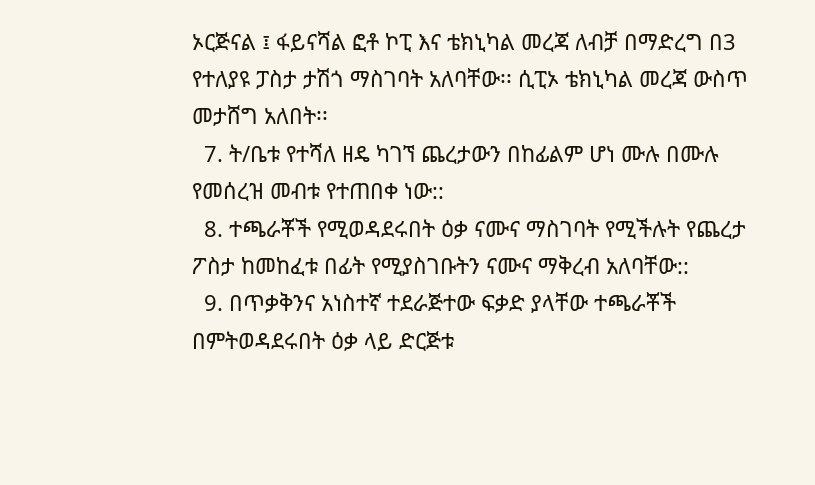ኦርጅናል ፤ ፋይናሻል ፎቶ ኮፒ እና ቴክኒካል መረጃ ለብቻ በማድረግ በ3 የተለያዩ ፓስታ ታሽጎ ማስገባት አለባቸው፡፡ ሲፒኦ ቴክኒካል መረጃ ውስጥ መታሸግ አለበት፡፡
  7. ት/ቤቱ የተሻለ ዘዴ ካገኘ ጨረታውን በከፊልም ሆነ ሙሉ በሙሉ የመሰረዝ መብቱ የተጠበቀ ነው::
  8. ተጫራቾች የሚወዳደሩበት ዕቃ ናሙና ማስገባት የሚችሉት የጨረታ ፖስታ ከመከፈቱ በፊት የሚያስገቡትን ናሙና ማቅረብ አለባቸው::
  9. በጥቃቅንና አነስተኛ ተደራጅተው ፍቃድ ያላቸው ተጫራቾች በምትወዳደሩበት ዕቃ ላይ ድርጅቱ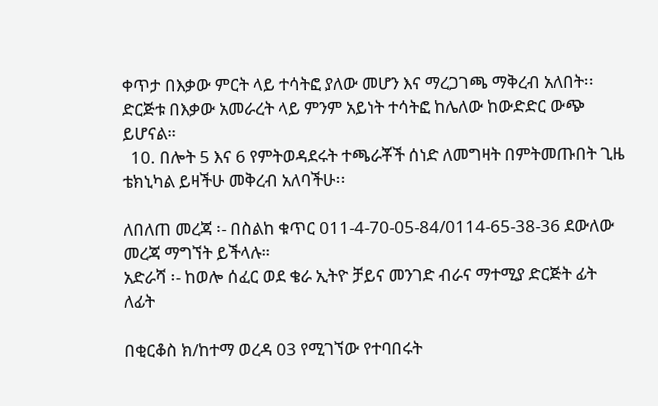ቀጥታ በእቃው ምርት ላይ ተሳትፎ ያለው መሆን እና ማረጋገጫ ማቅረብ አለበት፡፡ ድርጅቱ በእቃው አመራረት ላይ ምንም አይነት ተሳትፎ ከሌለው ከውድድር ውጭ ይሆናል።
  10. በሎት 5 እና 6 የምትወዳደሩት ተጫራቾች ሰነድ ለመግዛት በምትመጡበት ጊዜ ቴክኒካል ይዛችሁ መቅረብ አለባችሁ፡፡

ለበለጠ መረጃ ፡- በስልከ ቁጥር 011-4-70-05-84/0114-65-38-36 ደውለው መረጃ ማግኘት ይችላሉ።
አድራሻ ፡- ከወሎ ሰፈር ወደ ቄራ ኢትዮ ቻይና መንገድ ብራና ማተሚያ ድርጅት ፊት ለፊት

በቂርቆስ ክ/ከተማ ወረዳ 03 የሚገኘው የተባበሩት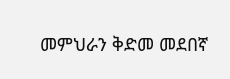መምህራን ቅድመ መደበኛ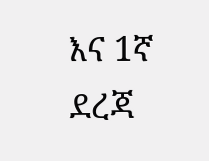እና 1ኛ ደረጃ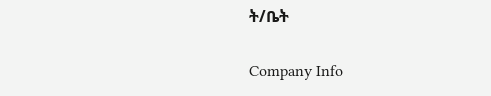ት/ቤት

Company Info